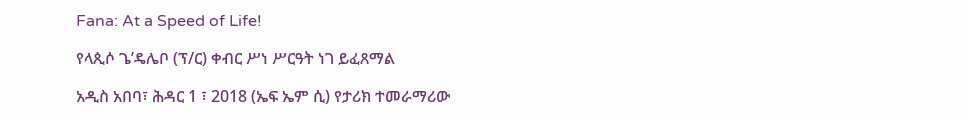Fana: At a Speed of Life!

የላጲሶ ጌ’ዴሌቦ (ፕ/ር) ቀብር ሥነ ሥርዓት ነገ ይፈጸማል

አዲስ አበባ፣ ሕዳር 1 ፣ 2018 (ኤፍ ኤም ሲ) የታሪክ ተመራማሪው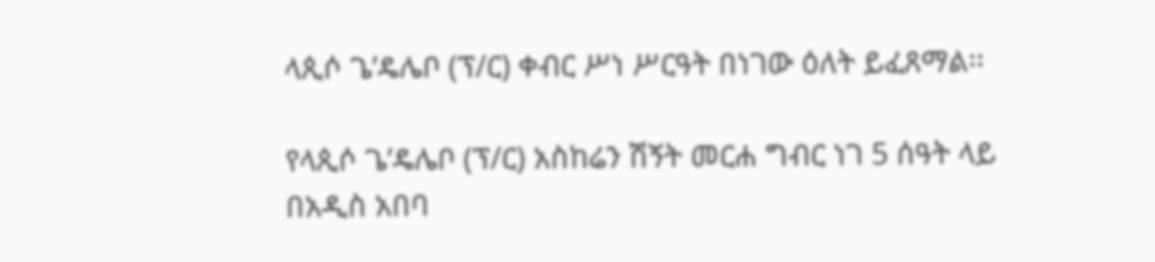ላጲሶ ጌ’ዴሌቦ (ፕ/ር) ቀብር ሥነ ሥርዓት በነገው ዕለት ይፈጸማል፡፡

የላጲሶ ጌ’ዴሌቦ (ፕ/ር) አስከሬን ሽኝት መርሐ ግብር ነገ 5 ሰዓት ላይ በአዲስ አበባ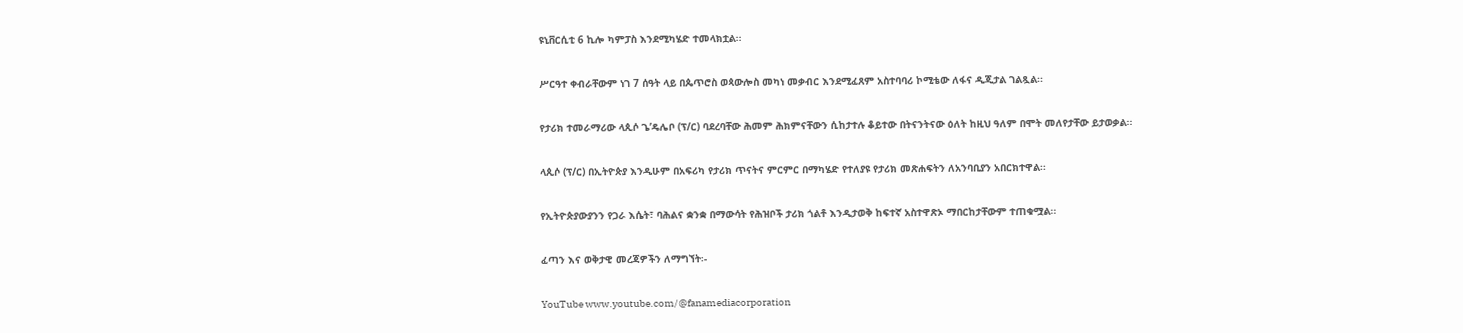ዩኒቨርሲቲ 6 ኪሎ ካምፓስ እንደሚካሄድ ተመላክቷል፡፡

ሥርዓተ ቀብራቸውም ነገ 7 ሰዓት ላይ በጴጥሮስ ወጳውሎስ መካነ መቃብር እንደሚፈጸም አስተባባሪ ኮሚቴው ለፋና ዲጂታል ገልጿል፡፡

የታሪክ ተመራማሪው ላጲሶ ጌ’ዴሌቦ (ፕ/ር) ባደረባቸው ሕመም ሕክምናቸውን ሲከታተሉ ቆይተው በትናንትናው ዕለት ከዚህ ዓለም በሞት መለየታቸው ይታወቃል፡፡

ላጲሶ (ፕ/ር) በኢትዮጵያ እንዲሁም በአፍሪካ የታሪክ ጥናትና ምርምር በማካሄድ የተለያዩ የታሪክ መጽሐፍትን ለአንባቢያን አበርክተዋል፡፡

የኢትዮጵያውያንን የጋራ እሴት፣ ባሕልና ቋንቋ በማውሳት የሕዝቦች ታሪክ ጎልቶ እንዲታወቅ ከፍተኛ አስተዋጽኦ ማበርከታቸውም ተጠቁሟል፡፡

ፈጣን እና ወቅታዊ መረጃዎችን ለማግኘት፡-

YouTube www.youtube.com/@fanamediacorporation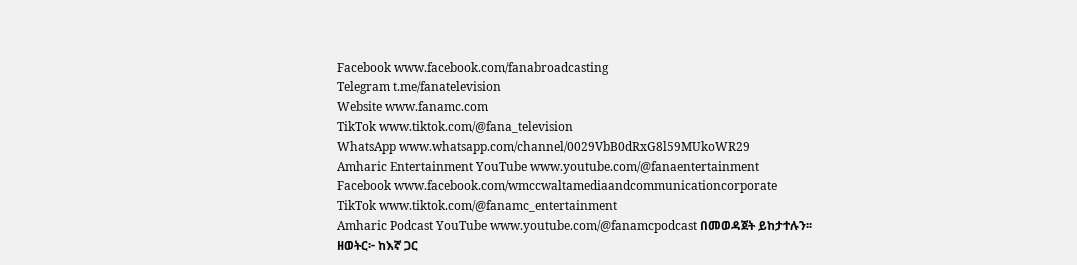Facebook www.facebook.com/fanabroadcasting
Telegram t.me/fanatelevision
Website www.fanamc.com
TikTok www.tiktok.com/@fana_television
WhatsApp www.whatsapp.com/channel/0029VbB0dRxG8l59MUkoWR29
Amharic Entertainment YouTube www.youtube.com/@fanaentertainment
Facebook www.facebook.com/wmccwaltamediaandcommunicationcorporate
TikTok www.tiktok.com/@fanamc_entertainment
Amharic Podcast YouTube www.youtube.com/@fanamcpodcast በመወዳጀት ይከታተሉን፡፡
ዘወትር፦ ከእኛ ጋር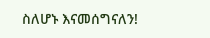ስለሆኑ እናመሰግናለን!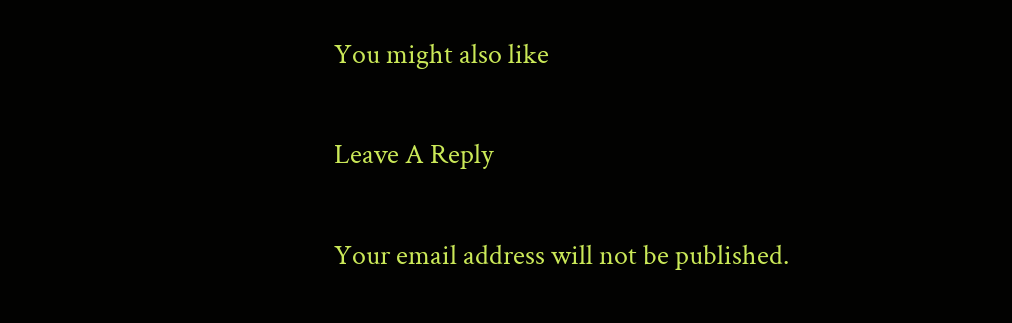You might also like

Leave A Reply

Your email address will not be published.